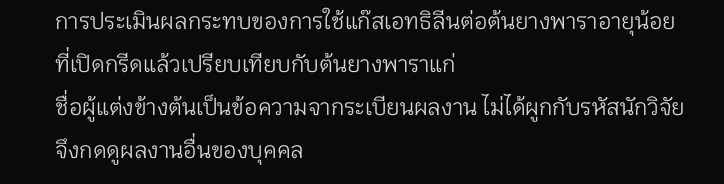การประเมินผลกระทบของการใช้แก๊สเอทธิลีนต่อต้นยางพาราอายุน้อยที่เปิดกรีดแล้วเปรียบเทียบกับต้นยางพาราแก่
ชื่อผู้แต่งข้างต้นเป็นข้อความจากระเบียนผลงาน ไม่ได้ผูกกับรหัสนักวิจัย จึงกดดูผลงานอื่นของบุคคล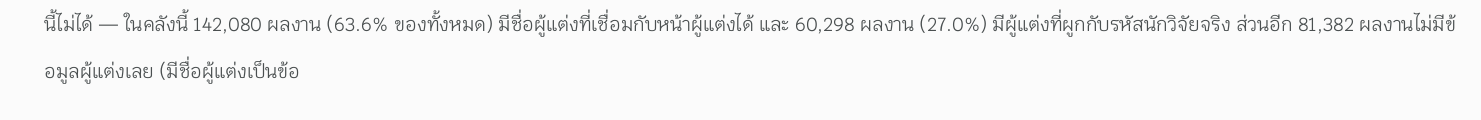นี้ไม่ได้ — ในคลังนี้ 142,080 ผลงาน (63.6% ของทั้งหมด) มีชื่อผู้แต่งที่เชื่อมกับหน้าผู้แต่งได้ และ 60,298 ผลงาน (27.0%) มีผู้แต่งที่ผูกกับรหัสนักวิจัยจริง ส่วนอีก 81,382 ผลงานไม่มีข้อมูลผู้แต่งเลย (มีชื่อผู้แต่งเป็นข้อ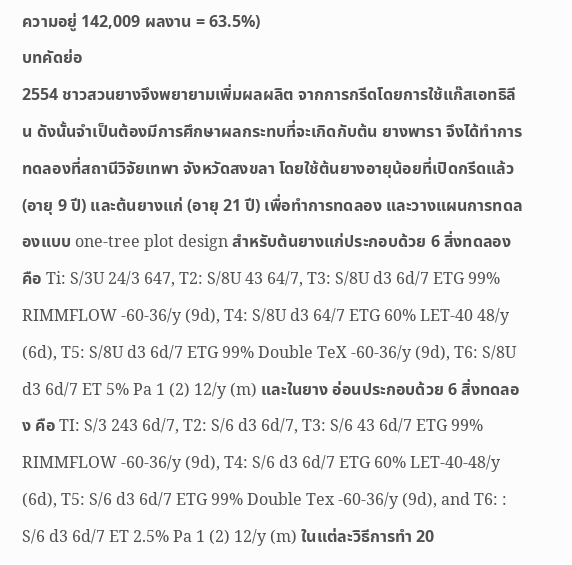ความอยู่ 142,009 ผลงาน = 63.5%)
บทคัดย่อ
2554 ชาวสวนยางจึงพยายามเพิ่มผลผลิต จากการกรีดโดยการใช้แก๊สเอทธิลีน ดังนั้นจําเป็นต้องมีการศึกษาผลกระทบที่จะเกิดกับต้น ยางพารา จึงได้ทําการทดลองที่สถานีวิจัยเทพา จังหวัดสงขลา โดยใช้ต้นยางอายุน้อยที่เปิดกรีดแล้ว (อายุ 9 ปี) และต้นยางแก่ (อายุ 21 ปี) เพื่อทําการทดลอง และวางแผนการทดลองแบบ one-tree plot design สําหรับต้นยางแก่ประกอบด้วย 6 สิ่งทดลอง คือ Ti: S/3U 24/3 647, T2: S/8U 43 64/7, T3: S/8U d3 6d/7 ETG 99% RIMMFLOW -60-36/y (9d), T4: S/8U d3 64/7 ETG 60% LET-40 48/y (6d), T5: S/8U d3 6d/7 ETG 99% Double TeX -60-36/y (9d), T6: S/8U d3 6d/7 ET 5% Pa 1 (2) 12/y (m) และในยาง อ่อนประกอบด้วย 6 สิ่งทดลอง คือ TI: S/3 243 6d/7, T2: S/6 d3 6d/7, T3: S/6 43 6d/7 ETG 99% RIMMFLOW -60-36/y (9d), T4: S/6 d3 6d/7 ETG 60% LET-40-48/y (6d), T5: S/6 d3 6d/7 ETG 99% Double Tex -60-36/y (9d), and T6: : S/6 d3 6d/7 ET 2.5% Pa 1 (2) 12/y (m) ในแต่ละวิธีการทํา 20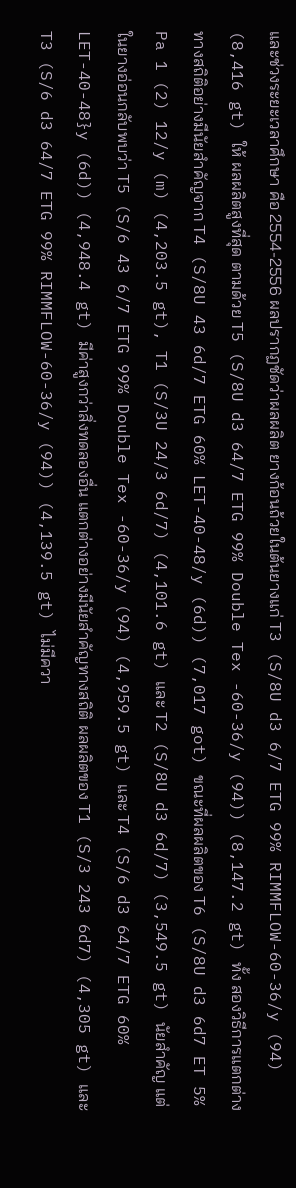และช่วงระยะเวลาศึกษา คือ 2554-2556 ผลปรากฏชัดว่าผลผลิต ยางก้อนถ้วยในต้นยางแก่ T3 (S/8U d3 6/7 ETG 99% RIMMFLOW-60-36/y (94) (8,416 gt) ให้ ผลผลิตสูงที่สุด ตามด้วย T5 (S/8U d3 64/7 ETG 99% Double Tex -60-36/y (94)) (8,147.2 gt) ทั้ง สองวิธีการแตกต่างทางสถิติอย่างมีนัยสําคัญจาก T4 (S/8U 43 6d/7 ETG 60% LET-40-48/y (6d)) (7,017 got) ขณะที่ผลผลิตของ T6 (S/8U d3 6d7 ET 5% Pa 1 (2) 12/y (m) (4,203.5 gt), T1 (S/3U 24/3 6d/7) (4,101.6 gt) และ T2 (S/8U d3 6d/7) (3,549.5 gt) นัยสําคัญ แต่ในยางอ่อนกลับพบว่า T5 (S/6 43 6/7 ETG 99% Double Tex -60-36/y (94) (4,959.5 gt) และ T4 (S/6 d3 64/7 ETG 60% LET-40-48}y (6d)) (4,948.4 gt) มีค่าสูงกว่าสิ่งทดลองอื่น แตกต่างอย่างมีนัยสําคัญทางสถิติ ผลผลิตของ T1 (S/3 243 6d7) (4,305 gt) และ T3 (S/6 d3 64/7 ETG 99% RIMMFLOW-60-36/y (94)) (4,139.5 gt) ไม่มีควา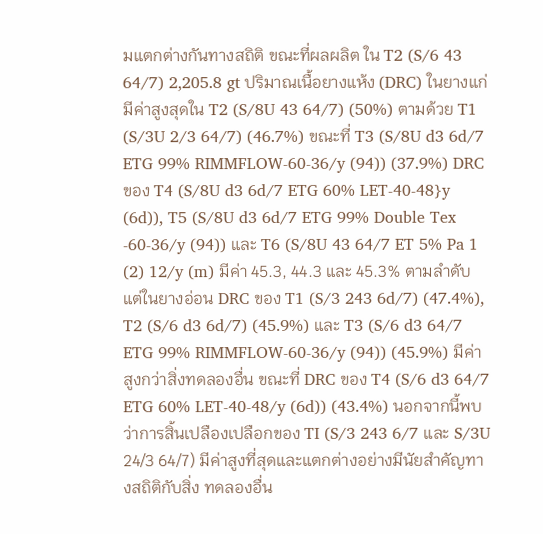มแตกต่างกันทางสถิติ ขณะที่ผลผลิต ใน T2 (S/6 43 64/7) 2,205.8 gt ปริมาณเนื้อยางแห้ง (DRC) ในยางแก่มีค่าสูงสุดใน T2 (S/8U 43 64/7) (50%) ตามด้วย T1 (S/3U 2/3 64/7) (46.7%) ขณะที่ T3 (S/8U d3 6d/7 ETG 99% RIMMFLOW-60-36/y (94)) (37.9%) DRC ของ T4 (S/8U d3 6d/7 ETG 60% LET-40-48}y (6d)), T5 (S/8U d3 6d/7 ETG 99% Double Tex -60-36/y (94)) และ T6 (S/8U 43 64/7 ET 5% Pa 1 (2) 12/y (m) มีค่า 45.3, 44.3 และ 45.3% ตามลําดับ แต่ในยางอ่อน DRC ของ T1 (S/3 243 6d/7) (47.4%), T2 (S/6 d3 6d/7) (45.9%) และ T3 (S/6 d3 64/7 ETG 99% RIMMFLOW-60-36/y (94)) (45.9%) มีค่าสูงกว่าสิ่งทดลองอื่น ขณะที่ DRC ของ T4 (S/6 d3 64/7 ETG 60% LET-40-48/y (6d)) (43.4%) นอกจากนี้พบว่าการสิ้นเปลืองเปลือกของ TI (S/3 243 6/7 และ S/3U 24/3 64/7) มีค่าสูงที่สุดและแตกต่างอย่างมีนัยสําคัญทางสถิติกับสิ่ง ทดลองอื่น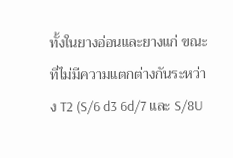ทั้งในยางอ่อนและยางแก่ ขณะที่ไม่มีความแตกต่างกันระหว่าง T2 (S/6 d3 6d/7 และ S/8U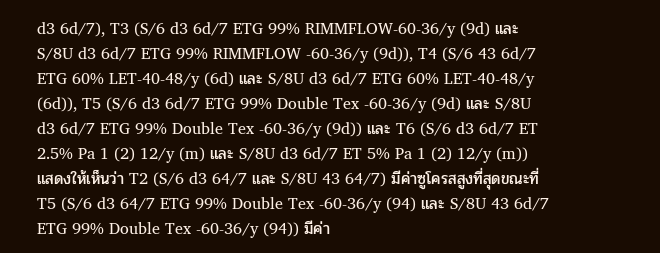d3 6d/7), T3 (S/6 d3 6d/7 ETG 99% RIMMFLOW-60-36/y (9d) และ S/8U d3 6d/7 ETG 99% RIMMFLOW -60-36/y (9d)), T4 (S/6 43 6d/7 ETG 60% LET-40-48/y (6d) และ S/8U d3 6d/7 ETG 60% LET-40-48/y (6d)), T5 (S/6 d3 6d/7 ETG 99% Double Tex -60-36/y (9d) และ S/8U d3 6d/7 ETG 99% Double Tex -60-36/y (9d)) และ T6 (S/6 d3 6d/7 ET 2.5% Pa 1 (2) 12/y (m) และ S/8U d3 6d/7 ET 5% Pa 1 (2) 12/y (m)) แสดงให้เห็นว่า T2 (S/6 d3 64/7 และ S/8U 43 64/7) มีค่าซูโครสสูงที่สุดขณะที่ T5 (S/6 d3 64/7 ETG 99% Double Tex -60-36/y (94) และ S/8U 43 6d/7 ETG 99% Double Tex -60-36/y (94)) มีค่า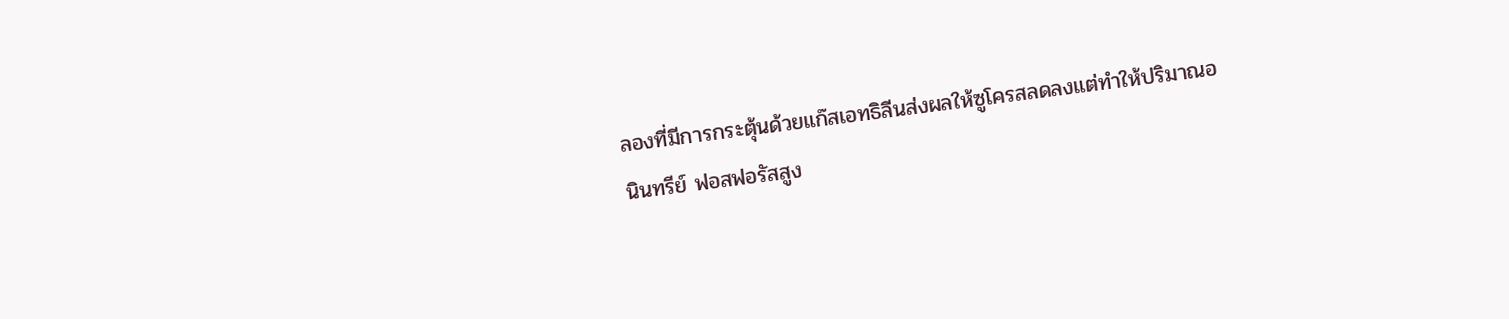ลองที่มีการกระตุ้นด้วยแก๊สเอทธิลีนส่งผลให้ซูโครสลดลงแต่ทําให้ปริมาณอนินทรีย์ ฟอสฟอรัสสูง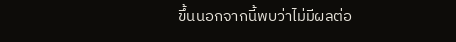ขึ้นนอกจากนี้พบว่าไม่มีผลต่อ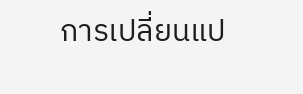การเปลี่ยนแป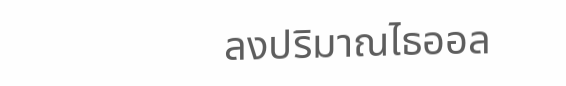ลงปริมาณไธออล